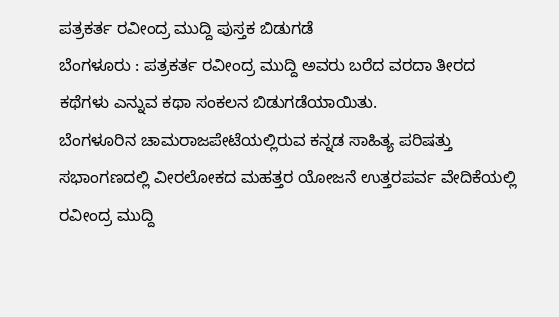ಪತ್ರಕರ್ತ ರವೀಂದ್ರ ಮುದ್ದಿ ಪುಸ್ತಕ ಬಿಡುಗಡೆ
ಬೆಂಗಳೂರು : ಪತ್ರಕರ್ತ ರವೀಂದ್ರ ಮುದ್ದಿ ಅವರು ಬರೆದ ವರದಾ ತೀರದ ಕಥೆಗಳು ಎನ್ನುವ ಕಥಾ ಸಂಕಲನ ಬಿಡುಗಡೆಯಾಯಿತು.
ಬೆಂಗಳೂರಿನ ಚಾಮರಾಜಪೇಟೆಯಲ್ಲಿರುವ ಕನ್ನಡ ಸಾಹಿತ್ಯ ಪರಿಷತ್ತು ಸಭಾಂಗಣದಲ್ಲಿ ವೀರಲೋಕದ ಮಹತ್ತರ ಯೋಜನೆ ಉತ್ತರಪರ್ವ ವೇದಿಕೆಯಲ್ಲಿ ರವೀಂದ್ರ ಮುದ್ದಿ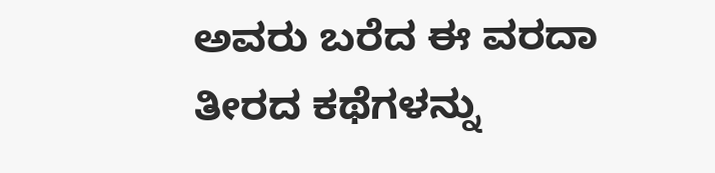ಅವರು ಬರೆದ ಈ ವರದಾ ತೀರದ ಕಥೆಗಳನ್ನು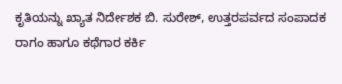ಕೃತಿಯನ್ನು ಖ್ಯಾತ ನಿರ್ದೇಶಕ ಬಿ. ಸುರೇಶ್, ಉತ್ತರಪರ್ವದ ಸಂಪಾದಕ ರಾಗಂ ಹಾಗೂ ಕಥೆಗಾರ ಕರ್ಕಿ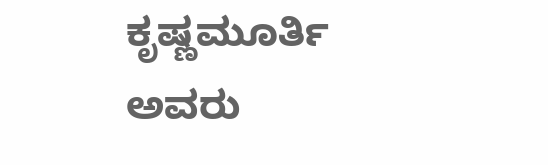ಕೃಷ್ಣಮೂರ್ತಿ ಅವರು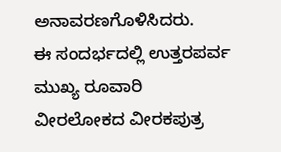ಅನಾವರಣಗೊಳಿಸಿದರು.
ಈ ಸಂದರ್ಭದಲ್ಲಿ ಉತ್ತರಪರ್ವ ಮುಖ್ಯ ರೂವಾರಿ ವೀರಲೋಕದ ವೀರಕಪುತ್ರ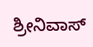ಶ್ರೀನಿವಾಸ್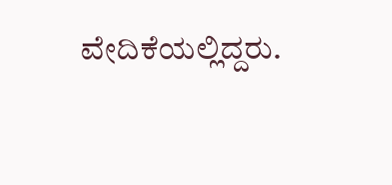ವೇದಿಕೆಯಲ್ಲಿದ್ದರು.